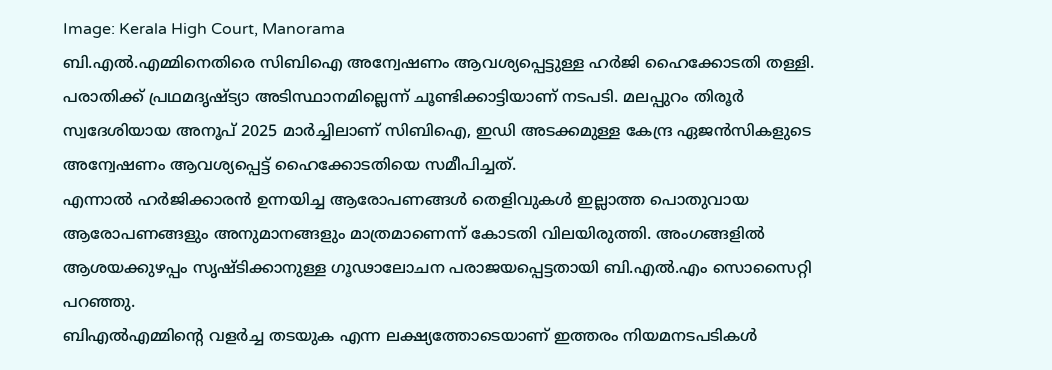Image: Kerala High Court, Manorama
ബി.എൽ.എമ്മിനെതിരെ സിബിഐ അന്വേഷണം ആവശ്യപ്പെട്ടുള്ള ഹർജി ഹൈക്കോടതി തള്ളി. പരാതിക്ക് പ്രഥമദൃഷ്ട്യാ അടിസ്ഥാനമില്ലെന്ന് ചൂണ്ടിക്കാട്ടിയാണ് നടപടി. മലപ്പുറം തിരൂർ സ്വദേശിയായ അനൂപ് 2025 മാർച്ചിലാണ് സിബിഐ, ഇഡി അടക്കമുള്ള കേന്ദ്ര ഏജൻസികളുടെ അന്വേഷണം ആവശ്യപ്പെട്ട് ഹൈക്കോടതിയെ സമീപിച്ചത്.
എന്നാൽ ഹർജിക്കാരൻ ഉന്നയിച്ച ആരോപണങ്ങൾ തെളിവുകൾ ഇല്ലാത്ത പൊതുവായ ആരോപണങ്ങളും അനുമാനങ്ങളും മാത്രമാണെന്ന് കോടതി വിലയിരുത്തി. അംഗങ്ങളിൽ ആശയക്കുഴപ്പം സൃഷ്ടിക്കാനുള്ള ഗൂഢാലോചന പരാജയപ്പെട്ടതായി ബി.എൽ.എം സൊസൈറ്റി പറഞ്ഞു.
ബിഎൽഎമ്മിന്റെ വളർച്ച തടയുക എന്ന ലക്ഷ്യത്തോടെയാണ് ഇത്തരം നിയമനടപടികൾ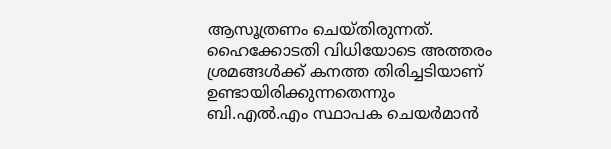ആസൂത്രണം ചെയ്തിരുന്നത്. ഹൈക്കോടതി വിധിയോടെ അത്തരം ശ്രമങ്ങൾക്ക് കനത്ത തിരിച്ചടിയാണ് ഉണ്ടായിരിക്കുന്നതെന്നും ബി.എൽ.എം സ്ഥാപക ചെയർമാൻ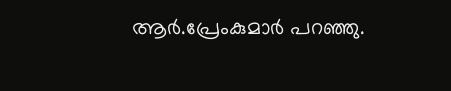ആർ.പ്രേംകുമാർ പറഞ്ഞു.